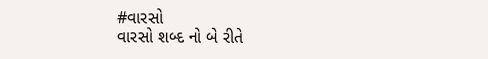#વારસો
વારસો શબ્દ નો બે રીતે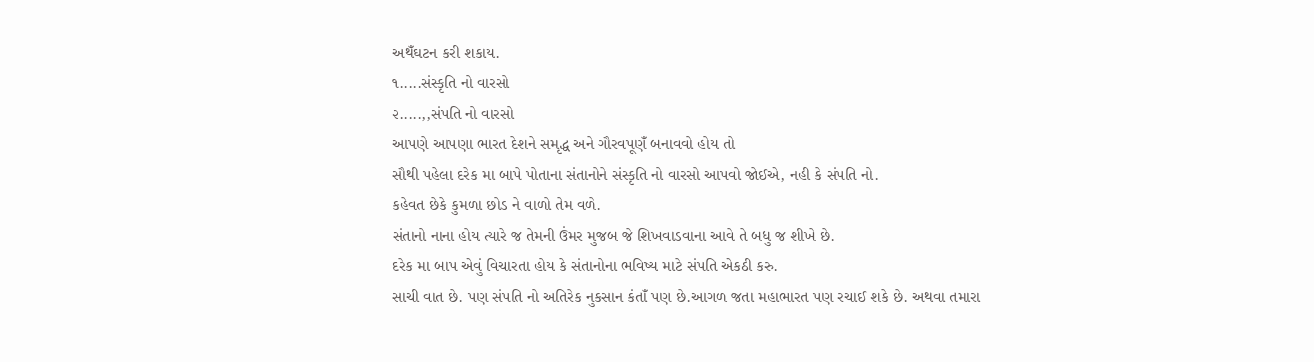અથઁઘટન કરી શકાય.
૧.....સંસ્કૃતિ નો વારસો
૨.....,,સંપતિ નો વારસો
આપણે આપણા ભારત દેશને સમૃદ્ધ અને ગૌરવપૂણઁ બનાવવો હોય તો
સૌથી પહેલા દરેક મા બાપે પોતાના સંતાનોને સંસ્કૃતિ નો વારસો આપવો જોઈએ, નહી કે સંપતિ નો.
કહેવત છેકે કુમળા છોડ ને વાળો તેમ વળે.
સંતાનો નાના હોય ત્યારે જ તેમની ઉંમર મુજબ જે શિખવાડવાના આવે તે બધુ જ શીખે છે.
દરેક મા બાપ એવું વિચારતા હોય કે સંતાનોના ભવિષ્ય માટે સંપતિ એકઠી કરુ.
સાચી વાત છે. પણ સંપતિ નો અતિરેક નુકસાન કંતાઁ પણ છે.આગળ જતા મહાભારત પણ રચાઈ શકે છે. અથવા તમારા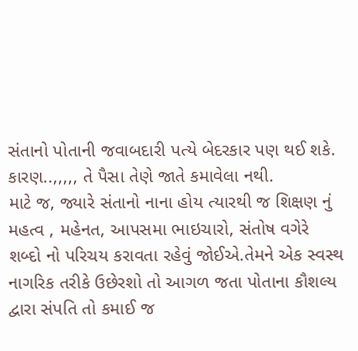સંતાનો પોતાની જવાબદારી પત્યે બેદરકાર પણ થઈ શકે.
કારણ..,,,,, તે પૈસા તેણે જાતે કમાવેલા નથી.
માટે જ, જ્યારે સંતાનો નાના હોય ત્યારથી જ શિક્ષણ નું મહત્વ , મહેનત, આપસમા ભાઇચારો, સંતોષ વગેરે
શબ્દો નો પરિચય કરાવતા રહેવું જોઈએ.તેમને એક સ્વસ્થ નાગરિક તરીકે ઉછેરશો તો આગળ જતા પોતાના કૌશલ્ય દ્વારા સંપતિ તો કમાઈ જ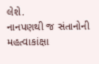લેશે.
નાનપણથી જ સંતાનોની મહત્વાકાંક્ષા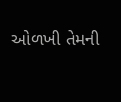ઓળખી તેમની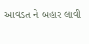આવડત ને બહાર લાવી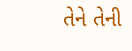તેને તેની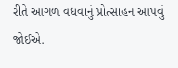રીતે આગળ વધવાનું પ્રોત્સાહન આપવું જોઈએ.